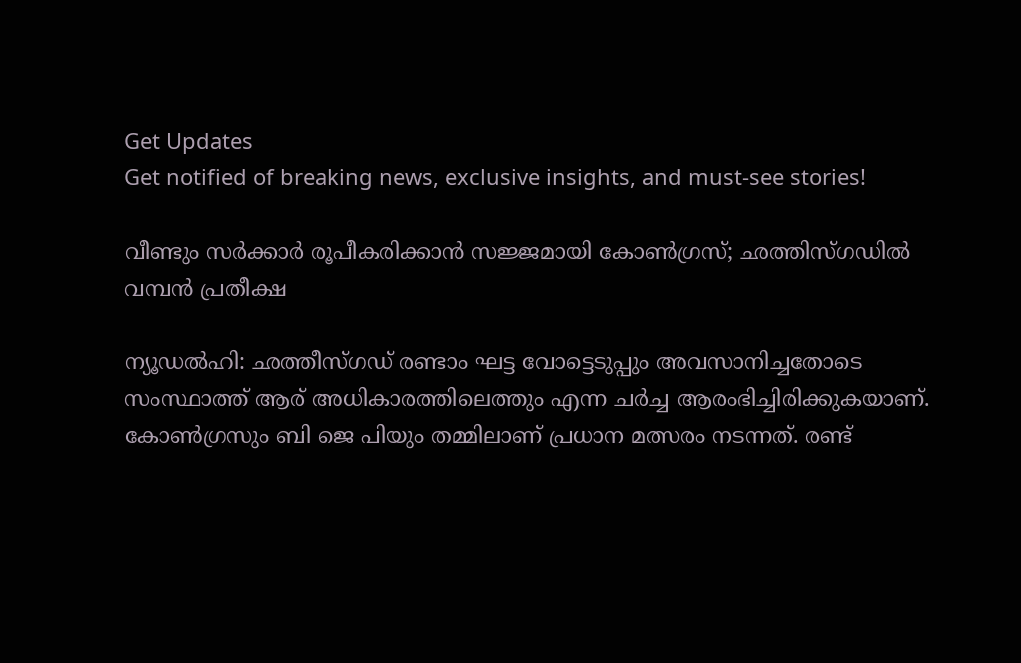Get Updates
Get notified of breaking news, exclusive insights, and must-see stories!

വീണ്ടും സർക്കാർ രൂപീകരിക്കാൻ സജ്ജമായി കോൺഗ്രസ്; ഛത്തിസ്ഗഡിൽ വമ്പൻ പ്രതീക്ഷ

ന്യൂഡൽഹി: ഛത്തീസ്ഗഡ് രണ്ടാം ഘട്ട വോട്ടെടുപ്പും അവസാനിച്ചതോടെ സംസ്ഥാത്ത് ആര് അധികാരത്തിലെത്തും എന്ന ചർച്ച ആരംഭിച്ചിരിക്കുകയാണ്. കോൺഗ്രസും ബി ജെ പിയും തമ്മിലാണ് പ്രധാന മത്സരം നടന്നത്. രണ്ട്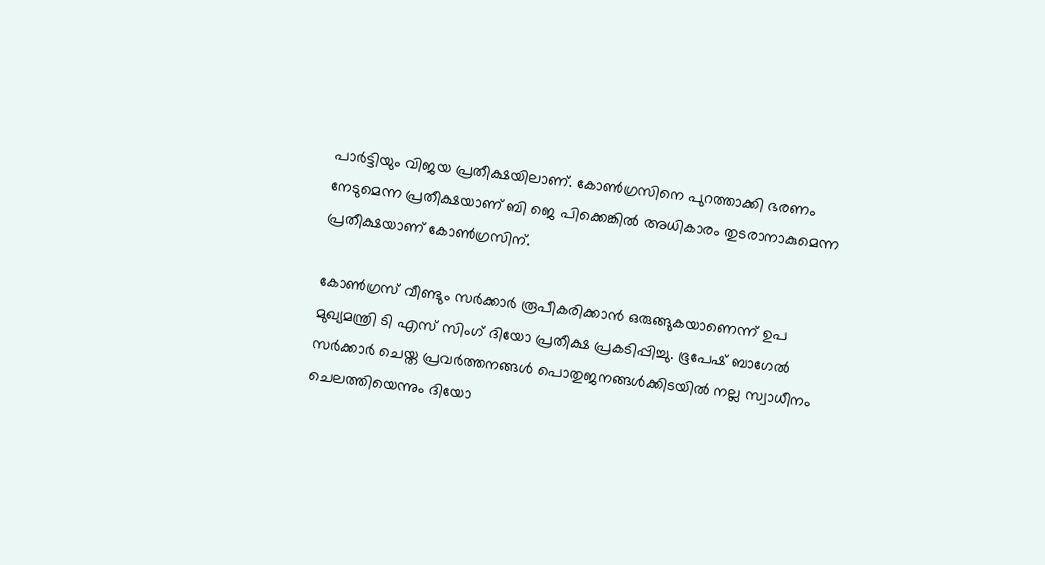പാർട്ടിയും വിജയ പ്രതീക്ഷയിലാണ്. കോൺഗ്രസിനെ പുറത്താക്കി ഭരണം നേടുമെന്ന പ്രതീക്ഷയാണ് ബി ജെ പിക്കെങ്കിൽ അധികാരം തുടരാനാകുമെന്ന പ്രതീക്ഷയാണ് കോൺഗ്രസിന്.

കോൺ‌ഗ്രസ് വീണ്ടും സർക്കാർ രൂപീകരിക്കാൻ ഒരുങ്ങുകയാണെന്ന് ഉപ മുഖ്യമന്ത്രി ടി എസ് സിംഗ് ദി‌യോ പ്രതീക്ഷ പ്രകടിപ്പിച്ചു. ഭൂപേഷ് ബാഗേൽ സർക്കാർ ചെയ്ത പ്രവർത്തനങ്ങൾ പൊതുജനങ്ങൾക്കിടയിൽ നല്ല സ്വാധീനം ചെലത്തിയെന്നും ദിയോ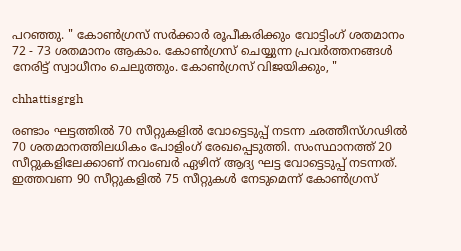പറഞ്ഞു. " കോൺഗ്രസ് സർക്കാർ രൂപീകരിക്കും വോട്ടിംഗ് ശതമാനം 72 - 73 ശതമാനം ആകാം. കോൺഗ്രസ് ചെയ്യുന്ന പ്രവർത്തനങ്ങൾ നേരിട്ട് സ്വാധീനം ചെലുത്തും. കോൺഗ്രസ് വിജയിക്കും, "

chhattisgrgh

രണ്ടാം ഘട്ടത്തിൽ 70 സീറ്റുകളിൽ വോട്ടെടുപ്പ് നടന്ന ഛത്തീസ്ഗഢിൽ 70 ശതമാനത്തിലധികം പോളിംഗ് രേഖപ്പെടുത്തി. സംസ്ഥാനത്ത് 20 സീറ്റുകളിലേക്കാണ് നവംബർ ഏഴിന് ആദ്യ ഘട്ട വോട്ടെടുപ്പ് നടന്നത്. ഇത്തവണ 90 സീറ്റുകളിൽ 75 സീറ്റുകൾ നേടുമെന്ന് കോൺഗ്രസ്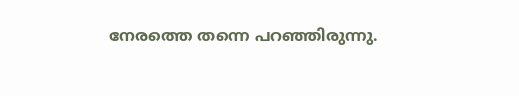നേരത്തെ തന്നെ പറഞ്ഞിരുന്നു.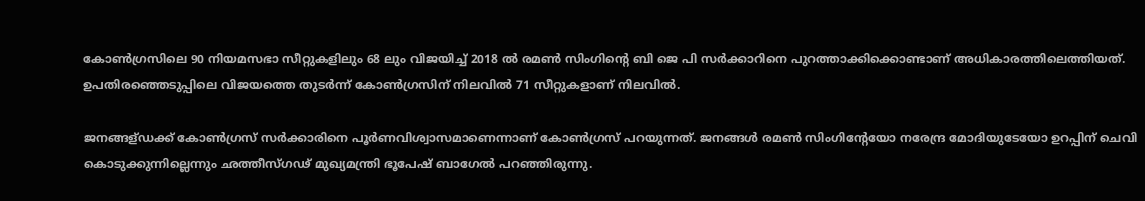കോൺഗ്രസിലെ 90 നിയമസഭാ സീറ്റുകളിലും 68 ലും വിജയിച്ച് 2018 ൽ രമൺ സിംഗിന്റെ ബി ജെ പി സർക്കാറിനെ പുറത്താക്കിക്കൊണ്ടാണ് അധികാരത്തിലെത്തിയത്. ഉപതിരഞ്ഞെടുപ്പിലെ വിജയത്തെ തുടർന്ന് കോൺഗ്രസിന് നിലവിൽ 71 സീറ്റുകളാണ് നിലവിൽ.

ജനങ്ങള്ഡക്ക് കോൺഗ്രസ് സർക്കാരിനെ പൂർണവിശ്വാസമാണെന്നാണ് കോൺഗ്രസ് പറയുന്നത്. ജനങ്ങൾ രമൺ സിംഗിന്റേയോ നരേന്ദ്ര മോദിയുടേയോ ഉറപ്പിന് ചെവി കൊടുക്കുന്നില്ലെന്നും ഛത്തീസ്ഗഢ് മുഖ്യമന്ത്രി ഭൂപേഷ് ബാഗേൽ പറഞ്ഞിരുന്നു.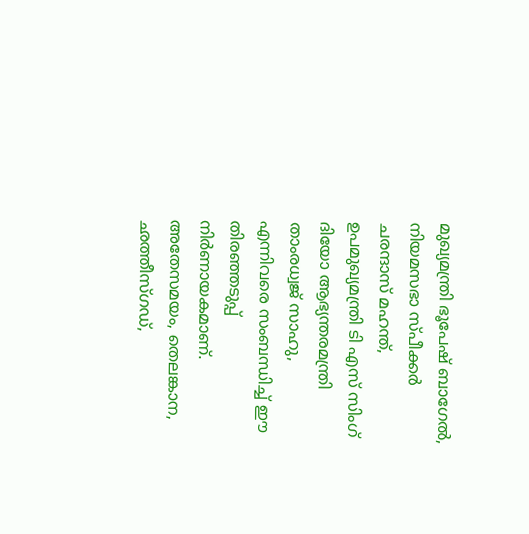മുഖ്യമന്ത്രി ഭൂപേഷ് ബാഗേൽ, നിയമസഭാ സ്പീക്കർ ചരന്ദാസ് മഹന്ത്, ഉപമുഖ്യമന്ത്രി ടി എസ് സിംഗ് ദിയോ ആഭ്യന്തരമന്ത്രി താംരധ്വജ് സാഹു, എന്നിവരെ സംബന്ധിച്ച് ഈ തിരഞ്ഞടുപ്പ് നിർണായകമാണ്. അതേസമയം, തെലങ്കാന, ഛത്തീസ്ഗഡ്,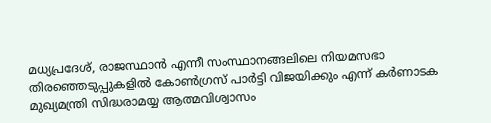മധ്യപ്രദേശ്, രാജസ്ഥാൻ എന്നീ സംസ്ഥാനങ്ങലിലെ നിയമസഭാ തിരഞ്ഞെടുപ്പുകളിൽ കോൺഗ്രസ് പാർട്ടി വിജയിക്കും എന്ന് കർണാടക മുഖ്യമന്ത്രി സിദ്ധരാമയ്യ ആത്മവിശ്വാസം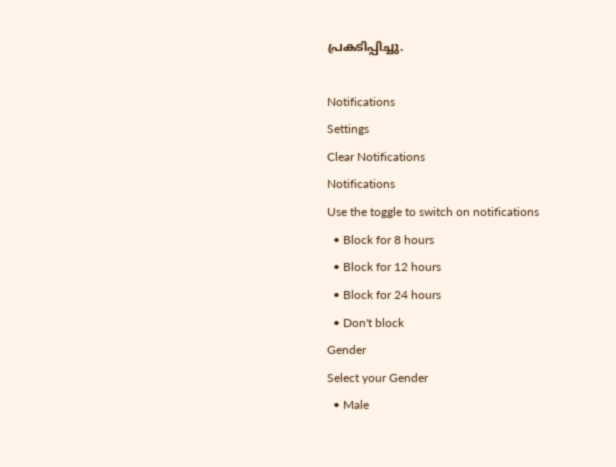പ്രകടിപ്പിച്ചു.

Notifications
Settings
Clear Notifications
Notifications
Use the toggle to switch on notifications
  • Block for 8 hours
  • Block for 12 hours
  • Block for 24 hours
  • Don't block
Gender
Select your Gender
  • Male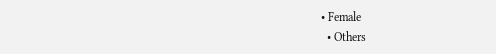• Female
  • Others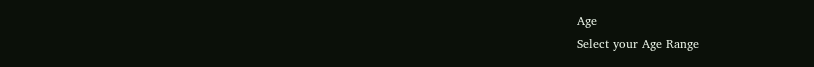Age
Select your Age Range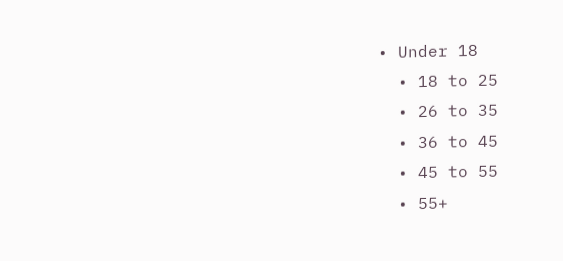• Under 18
  • 18 to 25
  • 26 to 35
  • 36 to 45
  • 45 to 55
  • 55+